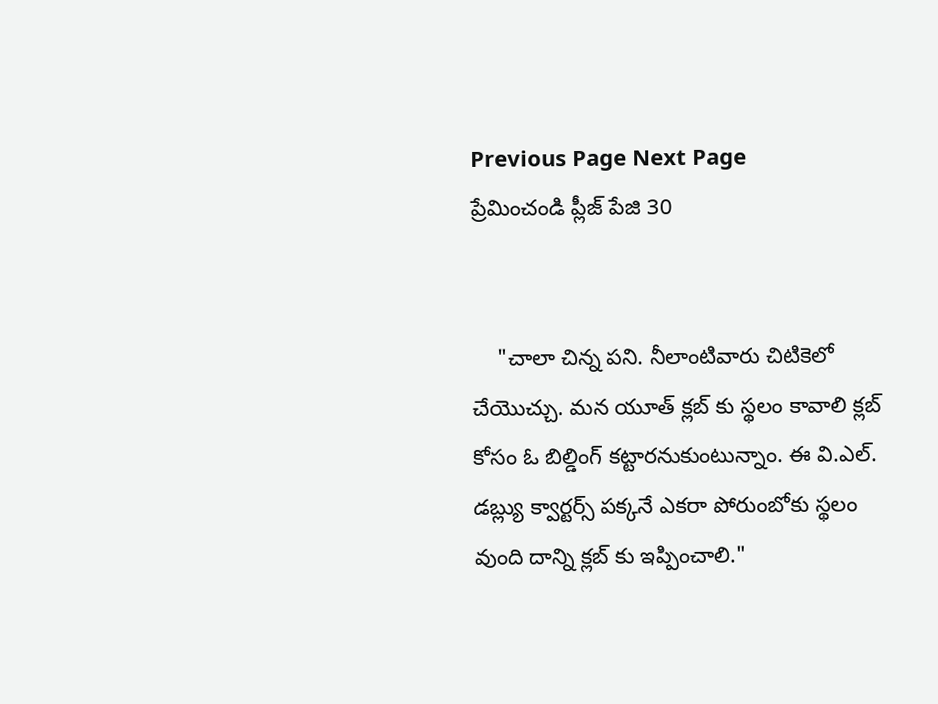Previous Page Next Page
ప్రేమించండి ప్లీజ్ పేజి 30


    "చాలా చిన్న పని. నీలాంటివారు చిటికెలో చేయొచ్చు. మన యూత్ క్లబ్ కు స్థలం కావాలి క్లబ్ కోసం ఓ బిల్డింగ్ కట్టారనుకుంటున్నాం. ఈ వి.ఎల్. డబ్ల్యు క్వార్టర్స్ పక్కనే ఎకరా పోరుంబోకు స్థలం వుంది దాన్ని క్లబ్ కు ఇప్పించాలి."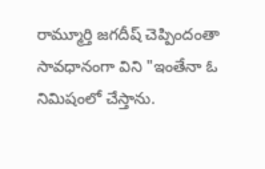రామ్మూర్తి జగదీష్ చెప్పిందంతా సావధానంగా విని "ఇంతేనా ఓ నిమిషంలో చేస్తాను.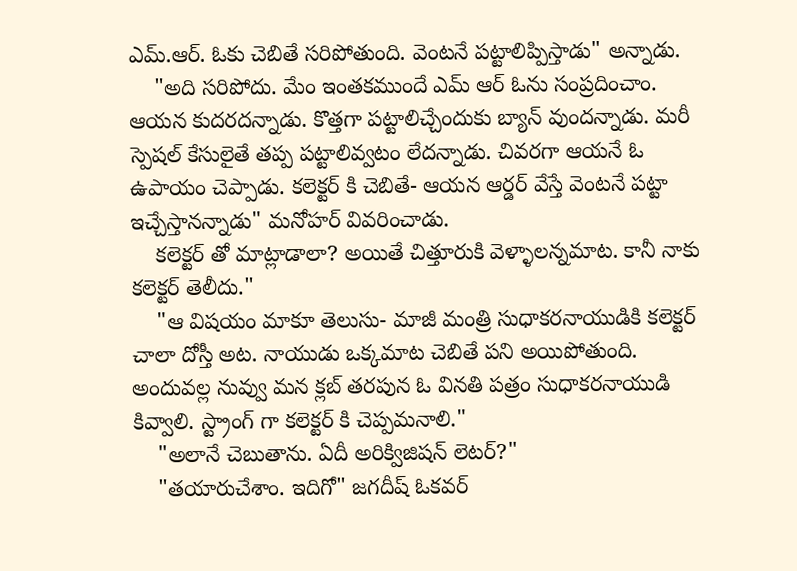ఎమ్.ఆర్. ఓకు చెబితే సరిపోతుంది. వెంటనే పట్టాలిప్పిస్తాడు" అన్నాడు.
    "అది సరిపోదు. మేం ఇంతకముందే ఎమ్ ఆర్ ఓను సంప్రదించాం. ఆయన కుదరదన్నాడు. కొత్తగా పట్టాలిచ్చేందుకు బ్యాన్ వుందన్నాడు. మరీ స్పెషల్ కేసులైతే తప్ప పట్టాలివ్వటం లేదన్నాడు. చివరగా ఆయనే ఓ ఉపాయం చెప్పాడు. కలెక్టర్ కి చెబితే- ఆయన ఆర్డర్ వేస్తే వెంటనే పట్టా ఇచ్చేస్తానన్నాడు" మనోహర్ వివరించాడు.
    కలెక్టర్ తో మాట్లాడాలా? అయితే చిత్తూరుకి వెళ్ళాలన్నమాట. కానీ నాకు కలెక్టర్ తెలీదు."
    "ఆ విషయం మాకూ తెలుసు- మాజీ మంత్రి సుధాకరనాయుడికి కలెక్టర్  చాలా దోస్తీ అట. నాయుడు ఒక్కమాట చెబితే పని అయిపోతుంది. అందువల్ల నువ్వు మన క్లబ్ తరపున ఓ వినతి పత్రం సుధాకరనాయుడి కివ్వాలి. స్ట్రాంగ్ గా కలెక్టర్ కి చెప్పమనాలి."
    "అలానే చెబుతాను. ఏదీ అరిక్విజిషన్ లెటర్?"
    "తయారుచేశాం. ఇదిగో" జగదీష్ ఓకవర్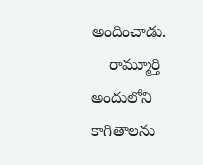అందించాడు.
    రామ్మూర్తి అందులోని కాగితాలను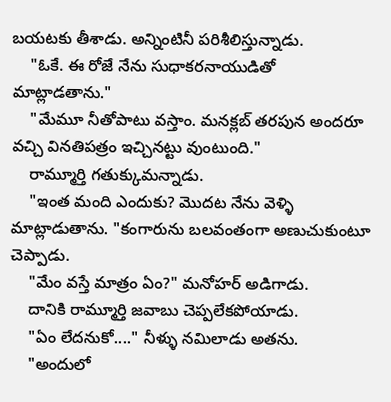బయటకు తీశాడు. అన్నింటినీ పరిశీలిస్తున్నాడు.
    "ఓకే. ఈ రోజే నేను సుధాకరనాయుడితో మాట్లాడతాను."
    "మేమూ నీతోపాటు వస్తాం. మనక్లబ్ తరపున అందరూ వచ్చి వినతిపత్రం ఇచ్చినట్టు వుంటుంది."
    రామ్మూర్తి గతుక్కుమన్నాడు.
    "ఇంత మంది ఎందుకు? మొదట నేను వెళ్ళి మాట్లాడుతాను. "కంగారును బలవంతంగా అణుచుకుంటూ చెప్పాడు.
    "మేం వస్తే మాత్రం ఏం?" మనోహర్ అడిగాడు.
    దానికి రామ్మూర్తి జవాబు చెప్పలేకపోయాడు.
    "ఏం లేదనుకో...." నీళ్ళు నమిలాడు అతను.
    "అందులో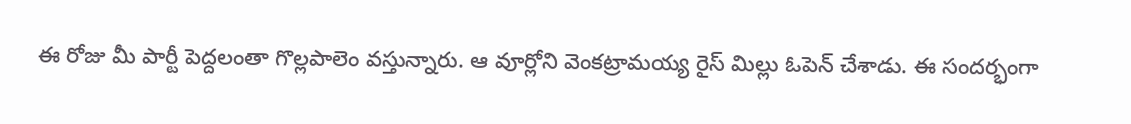ఈ రోజు మీ పార్టీ పెద్దలంతా గొల్లపాలెం వస్తున్నారు. ఆ వూర్లోని వెంకట్రామయ్య రైస్ మిల్లు ఓపెన్ చేశాడు. ఈ సందర్భంగా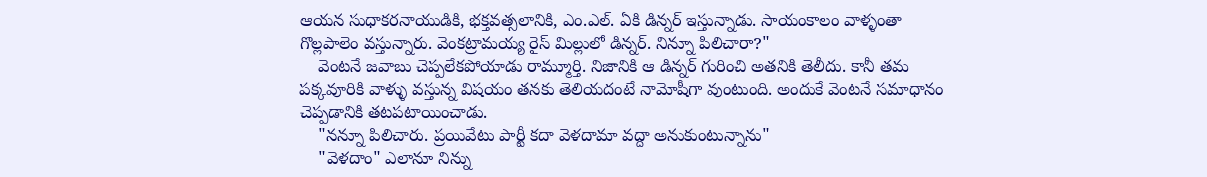ఆయన సుధాకరనాయుడికి, భక్తవత్సలానికి, ఎం.ఎల్. ఏకి డిన్నర్ ఇస్తున్నాడు. సాయంకాలం వాళ్ళంతా గొల్లపాలెం వస్తున్నారు. వెంకట్రామయ్య రైస్ మిల్లులో డిన్నర్. నిన్నూ పిలిచారా?"
    వెంటనే జవాబు చెప్పలేకపోయాడు రామ్మూర్తి. నిజానికి ఆ డిన్నర్ గురించి అతనికి తెలీదు. కానీ తమ పక్కవూరికి వాళ్ళు వస్తున్న విషయం తనకు తెలియదంటే నామోషీగా వుంటుంది. అందుకే వెంటనే సమాధానం చెప్పడానికి తటపటాయించాడు.
    "నన్నూ పిలిచారు. ప్రయివేటు పార్టీ కదా వెళదామా వద్దా అనుకుంటున్నాను"
    "వెళదాం" ఎలానూ నిన్ను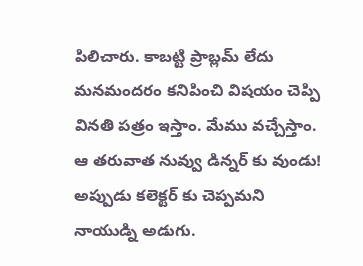పిలిచారు. కాబట్టి ప్రాబ్లమ్ లేదు మనమందరం కనిపించి విషయం చెప్పి వినతి పత్రం ఇస్తాం. మేము వచ్చేస్తాం. ఆ తరువాత నువ్వు డిన్నర్ కు వుండు! అప్పుడు కలెక్టర్ కు చెప్పమని నాయుడ్ని అడుగు.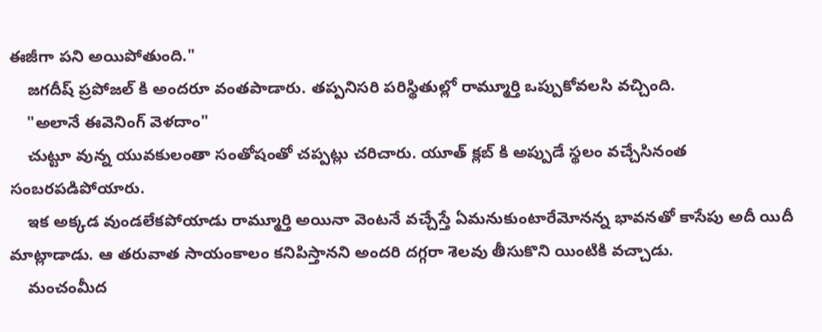ఈజీగా పని అయిపోతుంది."
    జగదీష్ ప్రపోజల్ కి అందరూ వంతపాడారు. తప్పనిసరి పరిస్థితుల్లో రామ్మూర్తి ఒప్పుకోవలసి వచ్చింది.
    "అలానే ఈవెనింగ్ వెళదాం"
    చుట్టూ వున్న యువకులంతా సంతోషంతో చప్పట్లు చరిచారు. యూత్ క్లబ్ కి అప్పుడే స్థలం వచ్చేసినంత సంబరపడిపోయారు.
    ఇక అక్కడ వుండలేకపోయాడు రామ్మూర్తి అయినా వెంటనే వచ్చేస్తే ఏమనుకుంటారేమోనన్న భావనతో కాసేపు అదీ యిదీ మాట్లాడాడు. ఆ తరువాత సాయంకాలం కనిపిస్తానని అందరి దగ్గరా శెలవు తీసుకొని యింటికి వచ్చాడు.
    మంచంమీద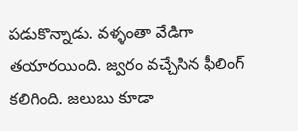పడుకొన్నాడు. వళ్ళంతా వేడిగా తయారయింది. జ్వరం వచ్చేసిన ఫీలింగ్ కలిగింది. జలుబు కూడా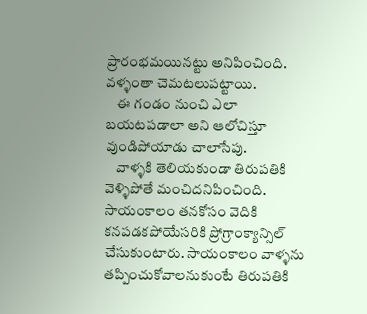ప్రారంభమయినట్టు అనిపించింది. వళ్ళంతా చెమటలుపట్టాయి.
    ఈ గండం నుంచి ఎలా బయటపడాలా అని ఆలోచిస్తూ వుండిపోయాడు చాలాసేపు.
    వాళ్ళకి తెలియకుండా తిరుపతికి వెళ్ళిపోతే మంచిదనిపించింది. సాయంకాలం తనకోసం వెదికి కనపడకపోయేసరికి ప్రోగ్రాంక్యాన్సిల్ చేసుకుంటారు. సాయంకాలం వాళ్ళను తప్పించుకోవాలనుకుంటే తిరుపతికి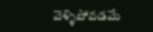వెళ్ళిపోవడమే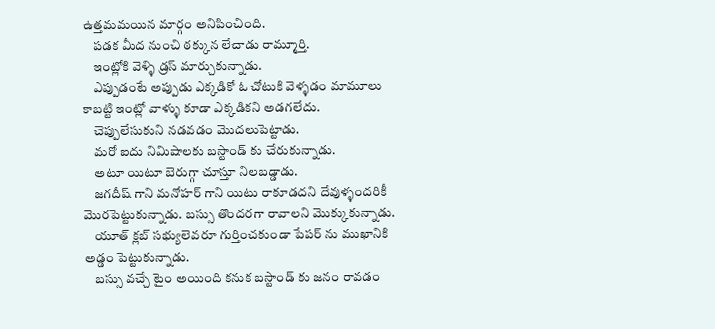ఉత్తమమయిన మార్గం అనిపించింది.
    పడక మీద నుంచి ఠక్కున లేచాడు రామ్మూర్తి.
    ఇంట్లోకి వెళ్ళి డ్రస్ మార్చుకున్నాడు.
    ఎప్పుడంటే అప్పుడు ఎక్కడికో ఓ చోటుకి వెళ్ళడం మామూలు కాబట్టి ఇంట్లో వాళ్ళు కూడా ఎక్కడికని అడగలేదు.
    చెప్పులేసుకుని నడవడం మొదలుపెట్టాడు.
    మరో ఐదు నిమిషాలకు బస్టాండ్ కు చేరుకున్నాడు.
    అటూ యిటూ బెరుగ్గా చూస్తూ నిలబడ్డాడు.
    జగదీష్ గాని మనోహర్ గాని యిటు రాకూడదని దేవుళ్ళందరికీ మొరపెట్టుకున్నాడు. బస్సు తొందరగా రావాలని మొక్కుకున్నాడు.
    యూత్ క్లబ్ సభ్యులెవరూ గుర్తించకుండా పేపర్ ను ముఖానికి అడ్డం పెట్టుకున్నాడు.
    బస్సు వచ్చే టైం అయింది కనుక బస్టాండ్ కు జనం రావడం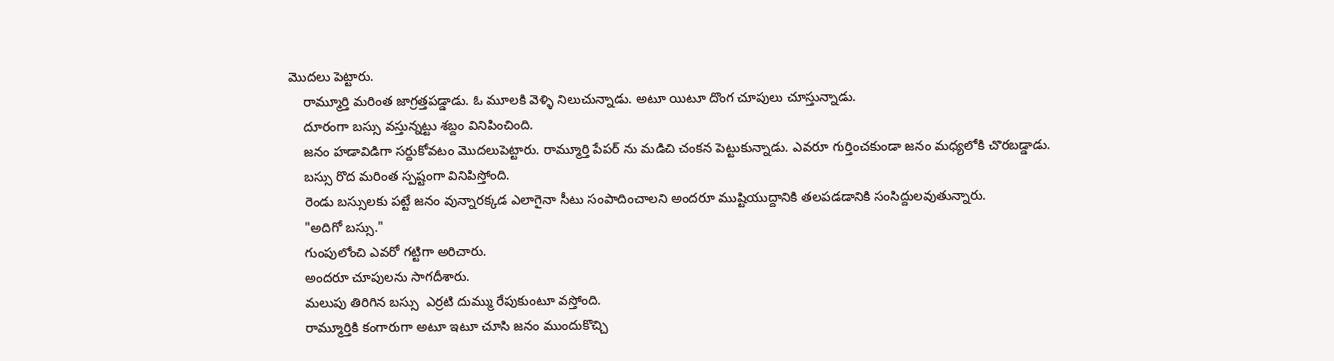మొదలు పెట్టారు.
    రామ్మూర్తి మరింత జాగ్రత్తపడ్డాడు. ఓ మూలకి వెళ్ళి నిలుచున్నాడు. అటూ యిటూ దొంగ చూపులు చూస్తున్నాడు.
    దూరంగా బస్సు వస్తున్నట్టు శబ్దం వినిపించింది.
    జనం హడావిడిగా సర్దుకోవటం మొదలుపెట్టారు. రామ్మూర్తి పేపర్ ను మడిచి చంకన పెట్టుకున్నాడు. ఎవరూ గుర్తించకుండా జనం మధ్యలోకి చొరబడ్డాడు.
    బస్సు రొద మరింత స్పష్టంగా వినిపిస్తోంది.
    రెండు బస్సులకు పట్టే జనం వున్నారక్కడ ఎలాగైనా సీటు సంపాదించాలని అందరూ ముష్టియుద్దానికి తలపడడానికి సంసిద్దులవుతున్నారు.
    "అదిగో బస్సు."
    గుంపులోంచి ఎవరో గట్టిగా అరిచారు.
    అందరూ చూపులను సాగదీశారు.
    మలుపు తిరిగిన బస్సు  ఎర్రటి దుమ్ము రేపుకుంటూ వస్తోంది.
    రామ్మూర్తికి కంగారుగా అటూ ఇటూ చూసి జనం ముందుకొచ్చి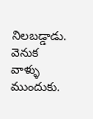నిలబడ్డాడు. వెనుక వాళ్ళు ముందుకు.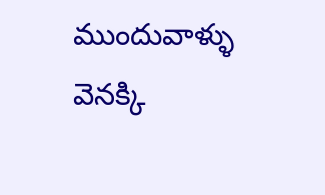ముందువాళ్ళు వెనక్కి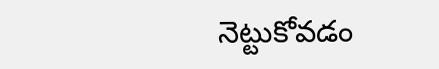నెట్టుకోవడం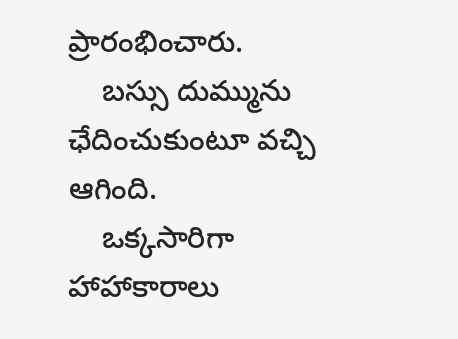ప్రారంభించారు.
    బస్సు దుమ్మును ఛేదించుకుంటూ వచ్చి ఆగింది.
    ఒక్కసారిగా హాహాకారాలు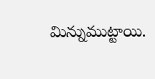మిన్నుముట్టాయి.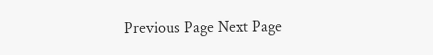Previous Page Next Page